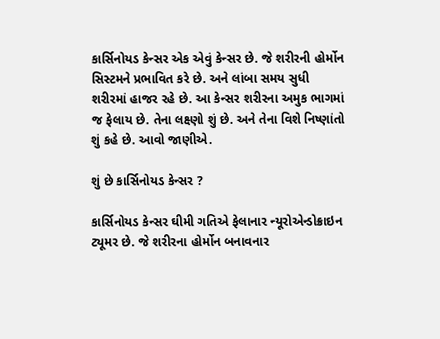કાર્સિનોયડ કેન્સર એક એવું કેન્સર છે. જે શરીરની હોર્મોન સિસ્ટમને પ્રભાવિત કરે છે. અને લાંબા સમય સુધી શરીરમાં હાજર રહે છે. આ કેન્સર શરીરના અમુક ભાગમાં જ ફેલાય છે. તેના લક્ષ્ણો શું છે. અને તેના વિશે નિષ્ણાંતો શું કહે છે. આવો જાણીએ.

શું છે કાર્સિનોયડ કેન્સર ?

કાર્સિનોયડ કેન્સર ઘીમી ગતિએ ફેલાનાર ન્યૂરોએન્ડોક્રાઇન ટ્યૂમર છે. જે શરીરના હોર્મોન બનાવનાર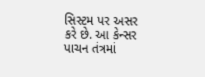સિસ્ટમ પર અસર કરે છે. આ કેન્સર પાચન તંત્રમાં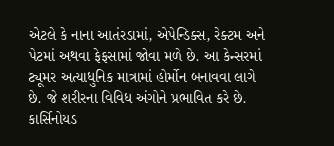એટલે કે નાના આતંરડામાં, એપેન્ડિક્સ, રેક્ટમ અને પેટમાં અથવા ફેફસામાં જોવા મળે છે. આ કેન્સરમાં ટ્યૂમર અત્યાધુનિક માત્રામાં હોર્મોન બનાવવા લાગે છે. જે શરીરના વિવિધ અંગોને પ્રભાવિત કરે છે. કાર્સિનોયડ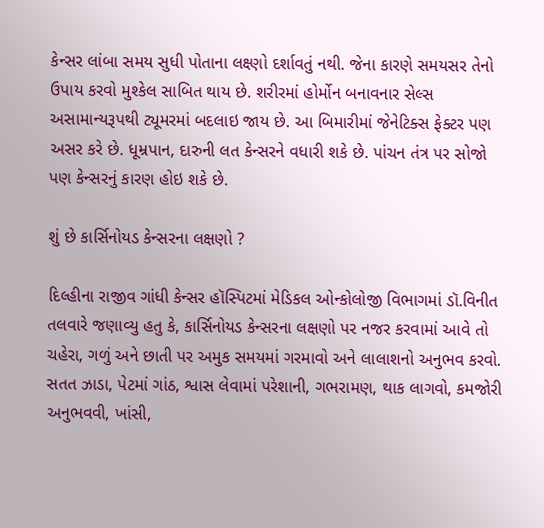કેન્સર લાંબા સમય સુધી પોતાના લક્ષ્ણો દર્શાવતું નથી. જેના કારણે સમયસર તેનો ઉપાય કરવો મુશ્કેલ સાબિત થાય છે. શરીરમાં હોર્મોન બનાવનાર સેલ્સ અસામાન્યરૂપથી ટ્યૂમરમાં બદલાઇ જાય છે. આ બિમારીમાં જેનેટિક્સ ફેક્ટર પણ અસર કરે છે. ધૂમ્રપાન, દારુની લત કેન્સરને વધારી શકે છે. પાંચન તંત્ર પર સોજો પણ કેન્સરનું કારણ હોઇ શકે છે.

શું છે કાર્સિનોયડ કેન્સરના લક્ષણો ?

દિલ્હીના રાજીવ ગાંધી કેન્સર હૉસ્પિટમાં મેડિકલ ઓન્કોલોજી વિભાગમાં ડૉ.વિનીત તલવારે જણાવ્યુ હતુ કે, કાર્સિનોયડ કેન્સરના લક્ષણો પર નજર કરવામાં આવે તો ચહેરા, ગળું અને છાતી પર અમુક સમયમાં ગરમાવો અને લાલાશનો અનુભવ કરવો. સતત ઝાડા, પેટમાં ગાંઠ, શ્વાસ લેવામાં પરેશાની, ગભરામણ, થાક લાગવો, કમજોરી અનુભવવી, ખાંસી,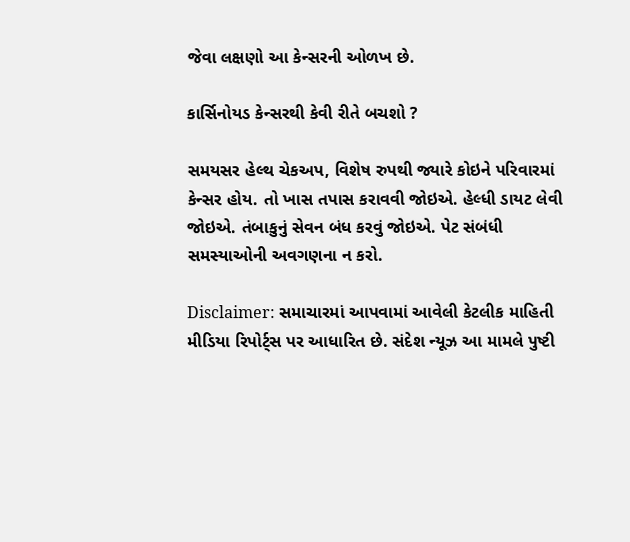જેવા લક્ષણો આ કેન્સરની ઓળખ છે.

કાર્સિનોયડ કેન્સરથી કેવી રીતે બચશો ?

સમયસર હેલ્થ ચેકઅપ, વિશેષ રુપથી જ્યારે કોઇને પરિવારમાં કેન્સર હોય. તો ખાસ તપાસ કરાવવી જોઇએ. હેલ્ધી ડાયટ લેવી જોઇએ. તંબાકુનું સેવન બંધ કરવું જોઇએ. પેટ સંબંધી સમસ્યાઓની અવગણના ન કરો.

Disclaimer: સમાચારમાં આપવામાં આવેલી કેટલીક માહિતી મીડિયા રિપોર્ટ્સ પર આધારિત છે. સંદેશ ન્યૂઝ આ મામલે પુષ્ટી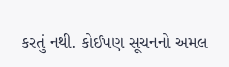કરતું નથી. કોઈપણ સૂચનનો અમલ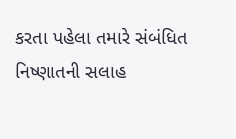કરતા પહેલા તમારે સંબંધિત નિષ્ણાતની સલાહ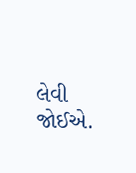લેવી જોઈએ.